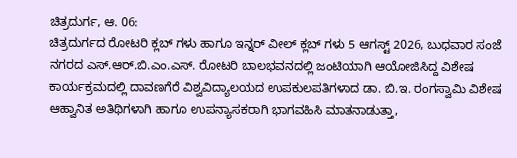ಚಿತ್ರದುರ್ಗ, ಆ. 06:
ಚಿತ್ರದುರ್ಗದ ರೋಟರಿ ಕ್ಲಬ್ ಗಳು ಹಾಗೂ ಇನ್ನರ್ ವೀಲ್ ಕ್ಲಬ್ ಗಳು 5 ಆಗಸ್ಟ್ 2026, ಬುಧವಾರ ಸಂಜೆ ನಗರದ ಎಸ್.ಆರ್.ಬಿ.ಎಂ.ಎಸ್. ರೋಟರಿ ಬಾಲಭವನದಲ್ಲಿ ಜಂಟಿಯಾಗಿ ಆಯೋಜಿಸಿದ್ದ ವಿಶೇಷ ಕಾರ್ಯಕ್ರಮದಲ್ಲಿ ದಾವಣಗೆರೆ ವಿಶ್ವವಿದ್ಯಾಲಯದ ಉಪಕುಲಪತಿಗಳಾದ ಡಾ. ಬಿ.ಇ. ರಂಗಸ್ವಾಮಿ ವಿಶೇಷ ಆಹ್ವಾನಿತ ಅತಿಥಿಗಳಾಗಿ ಹಾಗೂ ಉಪನ್ಯಾಸಕರಾಗಿ ಭಾಗವಹಿಸಿ ಮಾತನಾಡುತ್ತಾ,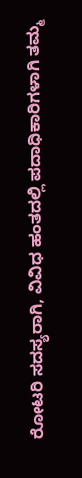ರೋಟರಿ ಸದಸ್ಯರಾಗಿ, ವಿವಿಧ ಹಂತದಲ್ಲಿ ಪದಾಧಿಕಾರಿಗಳಾಗಿ ತಮ್ಮ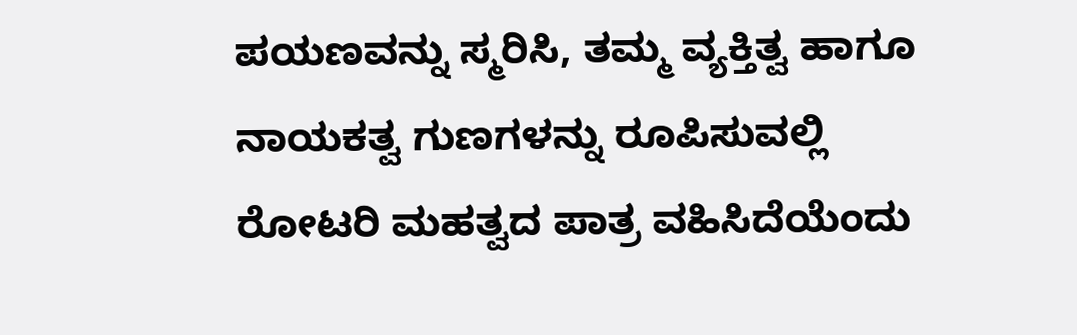ಪಯಣವನ್ನು ಸ್ಮರಿಸಿ, ತಮ್ಮ ವ್ಯಕ್ತಿತ್ವ ಹಾಗೂ ನಾಯಕತ್ವ ಗುಣಗಳನ್ನು ರೂಪಿಸುವಲ್ಲಿ ರೋಟರಿ ಮಹತ್ವದ ಪಾತ್ರ ವಹಿಸಿದೆಯೆಂದು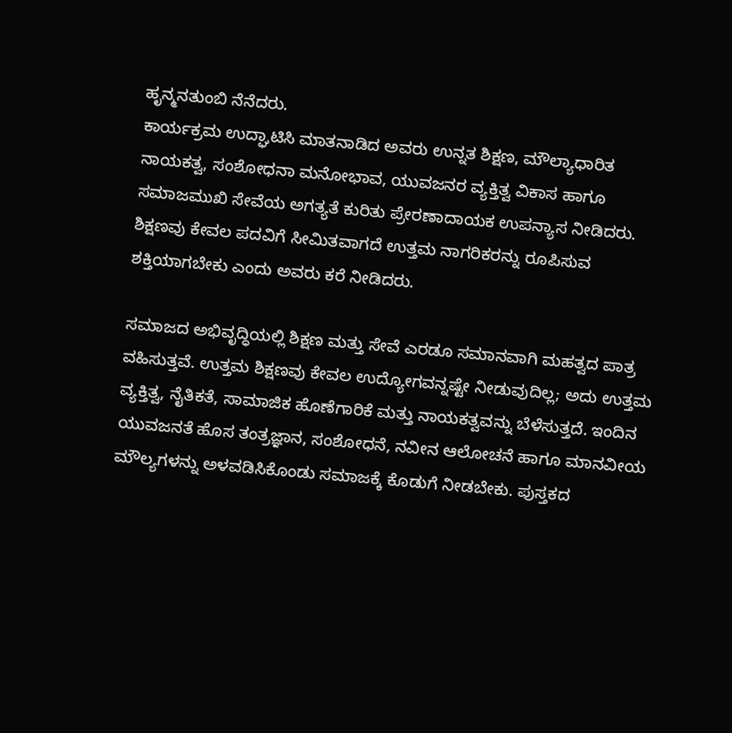ಹೃನ್ಮನತುಂಬಿ ನೆನೆದರು.
ಕಾರ್ಯಕ್ರಮ ಉದ್ಘಾಟಿಸಿ ಮಾತನಾಡಿದ ಅವರು ಉನ್ನತ ಶಿಕ್ಷಣ, ಮೌಲ್ಯಾಧಾರಿತ ನಾಯಕತ್ವ, ಸಂಶೋಧನಾ ಮನೋಭಾವ, ಯುವಜನರ ವ್ಯಕ್ತಿತ್ವ ವಿಕಾಸ ಹಾಗೂ ಸಮಾಜಮುಖಿ ಸೇವೆಯ ಅಗತ್ಯತೆ ಕುರಿತು ಪ್ರೇರಣಾದಾಯಕ ಉಪನ್ಯಾಸ ನೀಡಿದರು. ಶಿಕ್ಷಣವು ಕೇವಲ ಪದವಿಗೆ ಸೀಮಿತವಾಗದೆ ಉತ್ತಮ ನಾಗರಿಕರನ್ನು ರೂಪಿಸುವ ಶಕ್ತಿಯಾಗಬೇಕು ಎಂದು ಅವರು ಕರೆ ನೀಡಿದರು.

ಸಮಾಜದ ಅಭಿವೃದ್ಧಿಯಲ್ಲಿ ಶಿಕ್ಷಣ ಮತ್ತು ಸೇವೆ ಎರಡೂ ಸಮಾನವಾಗಿ ಮಹತ್ವದ ಪಾತ್ರ ವಹಿಸುತ್ತವೆ. ಉತ್ತಮ ಶಿಕ್ಷಣವು ಕೇವಲ ಉದ್ಯೋಗವನ್ನಷ್ಟೇ ನೀಡುವುದಿಲ್ಲ; ಅದು ಉತ್ತಮ ವ್ಯಕ್ತಿತ್ವ, ನೈತಿಕತೆ, ಸಾಮಾಜಿಕ ಹೊಣೆಗಾರಿಕೆ ಮತ್ತು ನಾಯಕತ್ವವನ್ನು ಬೆಳೆಸುತ್ತದೆ. ಇಂದಿನ ಯುವಜನತೆ ಹೊಸ ತಂತ್ರಜ್ಞಾನ, ಸಂಶೋಧನೆ, ನವೀನ ಆಲೋಚನೆ ಹಾಗೂ ಮಾನವೀಯ ಮೌಲ್ಯಗಳನ್ನು ಅಳವಡಿಸಿಕೊಂಡು ಸಮಾಜಕ್ಕೆ ಕೊಡುಗೆ ನೀಡಬೇಕು. ಪುಸ್ತಕದ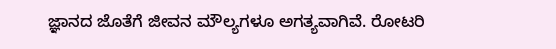ಜ್ಞಾನದ ಜೊತೆಗೆ ಜೀವನ ಮೌಲ್ಯಗಳೂ ಅಗತ್ಯವಾಗಿವೆ. ರೋಟರಿ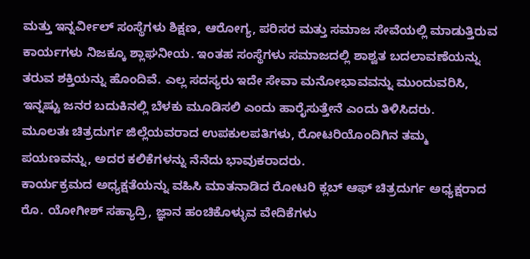ಮತ್ತು ಇನ್ನರ್ವೀಲ್ ಸಂಸ್ಥೆಗಳು ಶಿಕ್ಷಣ, ಆರೋಗ್ಯ, ಪರಿಸರ ಮತ್ತು ಸಮಾಜ ಸೇವೆಯಲ್ಲಿ ಮಾಡುತ್ತಿರುವ ಕಾರ್ಯಗಳು ನಿಜಕ್ಕೂ ಶ್ಲಾಘನೀಯ. ಇಂತಹ ಸಂಸ್ಥೆಗಳು ಸಮಾಜದಲ್ಲಿ ಶಾಶ್ವತ ಬದಲಾವಣೆಯನ್ನು ತರುವ ಶಕ್ತಿಯನ್ನು ಹೊಂದಿವೆ. ಎಲ್ಲ ಸದಸ್ಯರು ಇದೇ ಸೇವಾ ಮನೋಭಾವವನ್ನು ಮುಂದುವರಿಸಿ, ಇನ್ನಷ್ಟು ಜನರ ಬದುಕಿನಲ್ಲಿ ಬೆಳಕು ಮೂಡಿಸಲಿ ಎಂದು ಹಾರೈಸುತ್ತೇನೆ ಎಂದು ತಿಳಿಸಿದರು.
ಮೂಲತಃ ಚಿತ್ರದುರ್ಗ ಜಿಲ್ಲೆಯವರಾದ ಉಪಕುಲಪತಿಗಳು, ರೋಟರಿಯೊಂದಿಗಿನ ತಮ್ಮ ಪಯಣವನ್ನು, ಅದರ ಕಲಿಕೆಗಳನ್ನು ನೆನೆದು ಭಾವುಕರಾದರು.
ಕಾರ್ಯಕ್ರಮದ ಅಧ್ಯಕ್ಷತೆಯನ್ನು ವಹಿಸಿ ಮಾತನಾಡಿದ ರೋಟರಿ ಕ್ಲಬ್ ಆಫ್ ಚಿತ್ರದುರ್ಗ ಅಧ್ಯಕ್ಷರಾದ ರೊ. ಯೋಗೀಶ್ ಸಹ್ಯಾದ್ರಿ, ಜ್ಞಾನ ಹಂಚಿಕೊಳ್ಳುವ ವೇದಿಕೆಗಳು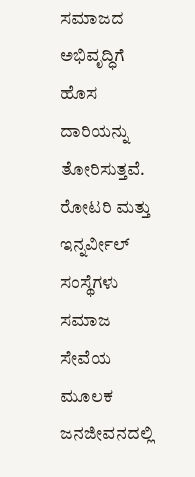ಸಮಾಜದ ಅಭಿವೃದ್ಧಿಗೆ ಹೊಸ ದಾರಿಯನ್ನು ತೋರಿಸುತ್ತವೆ. ರೋಟರಿ ಮತ್ತು ಇನ್ನರ್ವೀಲ್ ಸಂಸ್ಥೆಗಳು ಸಮಾಜ ಸೇವೆಯ ಮೂಲಕ ಜನಜೀವನದಲ್ಲಿ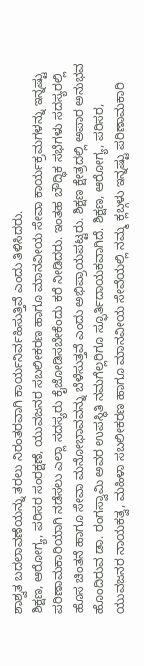ಶಾಶ್ವತ ಬದಲಾವಣೆಯನ್ನು ತರಲು ನಿರಂತರವಾಗಿ ಕಾರ್ಯನಿರ್ವಹಿಸುತ್ತಿವೆ ಎಂದು ತಿಳಿಸಿದರು.
ಶಿಕ್ಷಣ, ಆರೋಗ್ಯ, ಪರಿಸರ ಸಂರಕ್ಷಣೆ, ಯುವಜನರ ಸಬಲೀಕರಣ ಹಾಗೂ ಮಾನವೀಯ ಸೇವಾ ಕಾರ್ಯಕ್ರಮಗಳನ್ನು ಇನ್ನಷ್ಟು ಪರಿಣಾಮಕಾರಿಯಾಗಿ ನಡೆಸಲು ಎಲ್ಲಾ ಸದಸ್ಯರು ಕೈಜೋಡಿಸಬೇಕೆಂದು ಕರೆ ನೀಡಿದರು. ಇಂತಹ ಬೌದ್ಧಿಕ ಸಭೆಗಳು ಸದಸ್ಯರಲ್ಲಿ ಹೊಸ ಚಿಂತನೆ ಹಾಗೂ ಸೇವಾ ಮನೋಭಾವವನ್ನು ಬೆಳೆಸುತ್ತವೆ ಎಂದು ಅಭಿಪ್ರಾಯಪಟ್ಟರು. ಶಿಕ್ಷಣ ಕ್ಷೇತ್ರದಲ್ಲಿ ಅಪಾರ ಅನುಭವ ಹೊಂದಿರುವ ಡಾ. ರಂಗಸ್ವಾಮಿ ಅವರ ಉಪಸ್ಥಿತಿ ನಮಗೆಲ್ಲರಿಗೂ ಸ್ಫೂರ್ತಿದಾಯಕವಾಗಿದೆ. ಶಿಕ್ಷಣ, ಆರೋಗ್ಯ, ಪರಿಸರ, ಯುವಜನರ ನಾಯಕತ್ವ, ಮಹಿಳಾ ಸಬಲೀಕರಣ ಹಾಗೂ ಮಾನವೀಯ ಸೇವೆಯಲ್ಲಿ ನಮ್ಮ ಕ್ಲಬ್ಗಳು ಇನ್ನಷ್ಟು ಪರಿಣಾಮಕಾರಿ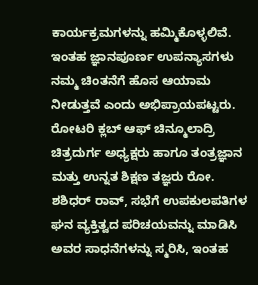ಕಾರ್ಯಕ್ರಮಗಳನ್ನು ಹಮ್ಮಿಕೊಳ್ಳಲಿವೆ. ಇಂತಹ ಜ್ಞಾನಪೂರ್ಣ ಉಪನ್ಯಾಸಗಳು ನಮ್ಮ ಚಿಂತನೆಗೆ ಹೊಸ ಆಯಾಮ ನೀಡುತ್ತವೆ ಎಂದು ಅಭಿಪ್ರಾಯಪಟ್ಟರು.
ರೋಟರಿ ಕ್ಲಬ್ ಆಫ್ ಚಿನ್ಮೂಲಾದ್ರಿ ಚಿತ್ರದುರ್ಗ ಅಧ್ಯಕ್ಷರು ಹಾಗೂ ತಂತ್ರಜ್ಞಾನ ಮತ್ತು ಉನ್ನತ ಶಿಕ್ಷಣ ತಜ್ಞರು ರೋ. ಶಶಿಧರ್ ರಾವ್, ಸಭೆಗೆ ಉಪಕುಲಪತಿಗಳ ಘನ ವ್ಯಕ್ತಿತ್ವದ ಪರಿಚಯವನ್ನು ಮಾಡಿಸಿ ಅವರ ಸಾಧನೆಗಳನ್ನು ಸ್ಮರಿಸಿ, ಇಂತಹ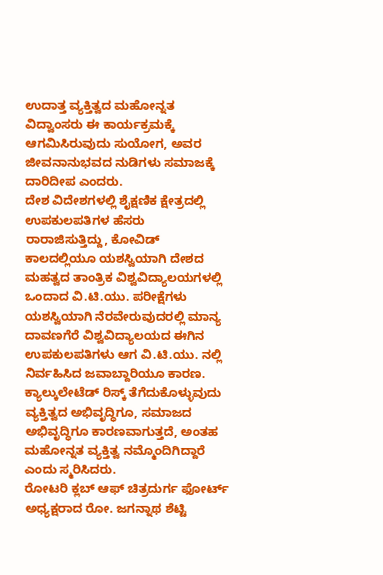ಉದಾತ್ತ ವ್ಯಕ್ತಿತ್ವದ ಮಹೋನ್ನತ ವಿದ್ವಾಂಸರು ಈ ಕಾರ್ಯಕ್ರಮಕ್ಕೆ ಆಗಮಿಸಿರುವುದು ಸುಯೋಗ, ಅವರ ಜೀವನಾನುಭವದ ನುಡಿಗಳು ಸಮಾಜಕ್ಕೆ ದಾರಿದೀಪ ಎಂದರು.
ದೇಶ ವಿದೇಶಗಳಲ್ಲಿ ಶೈಕ್ಷಣಿಕ ಕ್ಷೇತ್ರದಲ್ಲಿ ಉಪಕುಲಪತಿಗಳ ಹೆಸರು ರಾರಾಜಿಸುತ್ತಿದ್ದು, ಕೋವಿಡ್ ಕಾಲದಲ್ಲಿಯೂ ಯಶಸ್ವಿಯಾಗಿ ದೇಶದ ಮಹತ್ವದ ತಾಂತ್ರಿಕ ವಿಶ್ವವಿದ್ಯಾಲಯಗಳಲ್ಲಿ ಒಂದಾದ ವಿ.ಟಿ.ಯು. ಪರೀಕ್ಷೆಗಳು ಯಶಸ್ವಿಯಾಗಿ ನೆರವೇರುವುದರಲ್ಲಿ ಮಾನ್ಯ ದಾವಣಗೆರೆ ವಿಶ್ವವಿದ್ಯಾಲಯದ ಈಗಿನ ಉಪಕುಲಪತಿಗಳು ಆಗ ವಿ.ಟಿ.ಯು. ನಲ್ಲಿ ನಿರ್ವಹಿಸಿದ ಜವಾಬ್ದಾರಿಯೂ ಕಾರಣ. ಕ್ಯಾಲ್ಕುಲೇಟೆಡ್ ರಿಸ್ಕ್ ತೆಗೆದುಕೊಳ್ಳುವುದು ವ್ಯಕ್ತಿತ್ವದ ಅಭಿವೃದ್ಧಿಗೂ, ಸಮಾಜದ ಅಭಿವೃದ್ಧಿಗೂ ಕಾರಣವಾಗುತ್ತದೆ, ಅಂತಹ ಮಹೋನ್ನತ ವ್ಯಕ್ತಿತ್ವ ನಮ್ಮೊಂದಿಗಿದ್ದಾರೆ ಎಂದು ಸ್ಮರಿಸಿದರು.
ರೋಟರಿ ಕ್ಲಬ್ ಆಫ್ ಚಿತ್ರದುರ್ಗ ಫೋರ್ಟ್ ಅಧ್ಯಕ್ಷರಾದ ರೋ. ಜಗನ್ನಾಥ ಶೆಟ್ಟಿ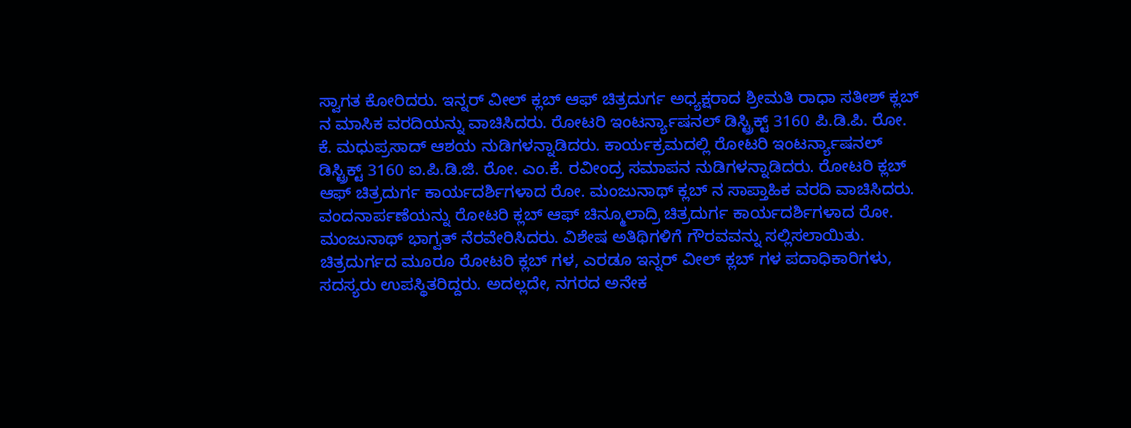ಸ್ವಾಗತ ಕೋರಿದರು. ಇನ್ನರ್ ವೀಲ್ ಕ್ಲಬ್ ಆಫ್ ಚಿತ್ರದುರ್ಗ ಅಧ್ಯಕ್ಷರಾದ ಶ್ರೀಮತಿ ರಾಧಾ ಸತೀಶ್ ಕ್ಲಬ್ ನ ಮಾಸಿಕ ವರದಿಯನ್ನು ವಾಚಿಸಿದರು. ರೋಟರಿ ಇಂಟರ್ನ್ಯಾಷನಲ್ ಡಿಸ್ಟ್ರಿಕ್ಟ್ 3160 ಪಿ.ಡಿ.ಪಿ. ರೋ. ಕೆ. ಮಧುಪ್ರಸಾದ್ ಆಶಯ ನುಡಿಗಳನ್ನಾಡಿದರು. ಕಾರ್ಯಕ್ರಮದಲ್ಲಿ ರೋಟರಿ ಇಂಟರ್ನ್ಯಾಷನಲ್ ಡಿಸ್ಟ್ರಿಕ್ಟ್ 3160 ಐ.ಪಿ.ಡಿ.ಜಿ. ರೋ. ಎಂ.ಕೆ. ರವೀಂದ್ರ ಸಮಾಪನ ನುಡಿಗಳನ್ನಾಡಿದರು. ರೋಟರಿ ಕ್ಲಬ್ ಆಫ್ ಚಿತ್ರದುರ್ಗ ಕಾರ್ಯದರ್ಶಿಗಳಾದ ರೋ. ಮಂಜುನಾಥ್ ಕ್ಲಬ್ ನ ಸಾಪ್ತಾಹಿಕ ವರದಿ ವಾಚಿಸಿದರು. ವಂದನಾರ್ಪಣೆಯನ್ನು ರೋಟರಿ ಕ್ಲಬ್ ಆಫ್ ಚಿನ್ಮೂಲಾದ್ರಿ ಚಿತ್ರದುರ್ಗ ಕಾರ್ಯದರ್ಶಿಗಳಾದ ರೋ. ಮಂಜುನಾಥ್ ಭಾಗ್ವತ್ ನೆರವೇರಿಸಿದರು. ವಿಶೇಷ ಅತಿಥಿಗಳಿಗೆ ಗೌರವವನ್ನು ಸಲ್ಲಿಸಲಾಯಿತು.
ಚಿತ್ರದುರ್ಗದ ಮೂರೂ ರೋಟರಿ ಕ್ಲಬ್ ಗಳ, ಎರಡೂ ಇನ್ನರ್ ವೀಲ್ ಕ್ಲಬ್ ಗಳ ಪದಾಧಿಕಾರಿಗಳು, ಸದಸ್ಯರು ಉಪಸ್ಥಿತರಿದ್ದರು. ಅದಲ್ಲದೇ, ನಗರದ ಅನೇಕ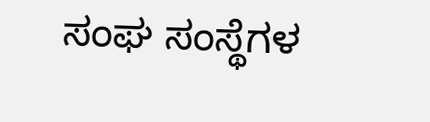ಸಂಘ ಸಂಸ್ಥೆಗಳ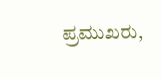ಪ್ರಮುಖರು,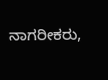ನಾಗರೀಕರು,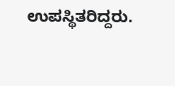ಉಪಸ್ಥಿತರಿದ್ದರು.